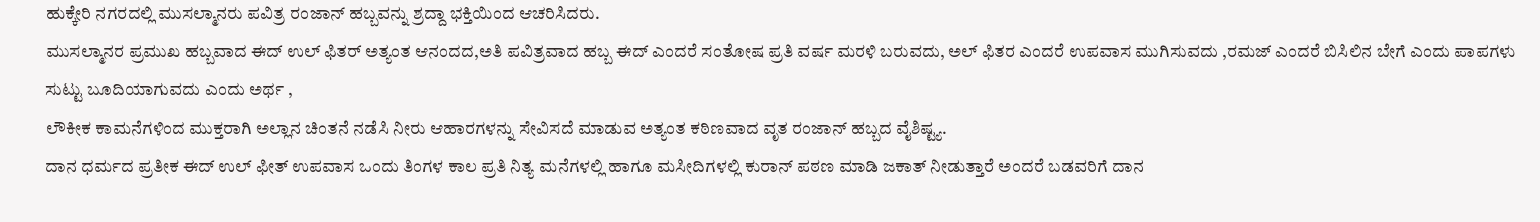ಹುಕ್ಕೇರಿ ನಗರದಲ್ಲಿ ಮುಸಲ್ಮಾನರು ಪವಿತ್ರ ರಂಜಾನ್ ಹಬ್ಬವನ್ನು ಶ್ರದ್ದಾ ಭಕ್ತಿಯಿಂದ ಆಚರಿಸಿದರು.
ಮುಸಲ್ಮಾನರ ಪ್ರಮುಖ ಹಬ್ಬವಾದ ಈದ್ ಉಲ್ ಫಿತರ್ ಅತ್ಯಂತ ಆನಂದದ,ಅತಿ ಪವಿತ್ರವಾದ ಹಬ್ಬ ಈದ್ ಎಂದರೆ ಸಂತೋಷ ಪ್ರತಿ ವರ್ಷ ಮರಳಿ ಬರುವದು, ಅಲ್ ಫಿತರ ಎಂದರೆ ಉಪವಾಸ ಮುಗಿಸುವದು ,ರಮಜ್ ಎಂದರೆ ಬಿಸಿಲಿನ ಬೇಗೆ ಎಂದು ಪಾಪಗಳು ಸುಟ್ಟು ಬೂದಿಯಾಗುವದು ಎಂದು ಅರ್ಥ ,
ಲೌಕೀಕ ಕಾಮನೆಗಳಿಂದ ಮುಕ್ತರಾಗಿ ಅಲ್ಲಾನ ಚಿಂತನೆ ನಡೆಸಿ ನೀರು ಆಹಾರಗಳನ್ನು ಸೇವಿಸದೆ ಮಾಡುವ ಅತ್ಯಂತ ಕಠಿಣವಾದ ವೃತ ರಂಜಾನ್ ಹಬ್ಬದ ವೈಶಿಷ್ಟ್ಯ.
ದಾನ ಧರ್ಮದ ಪ್ರತೀಕ ಈದ್ ಉಲ್ ಫೀತ್ ಉಪವಾಸ ಒಂದು ತಿಂಗಳ ಕಾಲ ಪ್ರತಿ ನಿತ್ಯ ಮನೆಗಳಲ್ಲಿ ಹಾಗೂ ಮಸೀದಿಗಳಲ್ಲಿ ಕುರಾನ್ ಪಠಣ ಮಾಡಿ ಜಕಾತ್ ನೀಡುತ್ತಾರೆ ಅಂದರೆ ಬಡವರಿಗೆ ದಾನ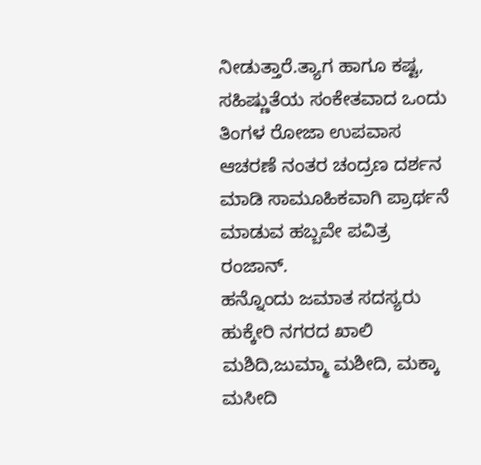ನೀಡುತ್ತಾರೆ.ತ್ಯಾಗ ಹಾಗೂ ಕಷ್ಟ, ಸಹಿಷ್ಣುತೆಯ ಸಂಕೇತವಾದ ಒಂದು ತಿಂಗಳ ರೋಜಾ ಉಪವಾಸ ಆಚರಣೆ ನಂತರ ಚಂದ್ರಣ ದರ್ಶನ ಮಾಡಿ ಸಾಮೂಹಿಕವಾಗಿ ಪ್ರಾರ್ಥನೆ ಮಾಡುವ ಹಬ್ಬವೇ ಪವಿತ್ರ ರಂಜಾನ್.
ಹನ್ನೊಂದು ಜಮಾತ ಸದಸ್ಯರು ಹುಕ್ಕೇರಿ ನಗರದ ಖಾಲಿ ಮಶಿದಿ,ಜುಮ್ಮಾ ಮಶೀದಿ, ಮಕ್ಕಾ ಮಸೀದಿ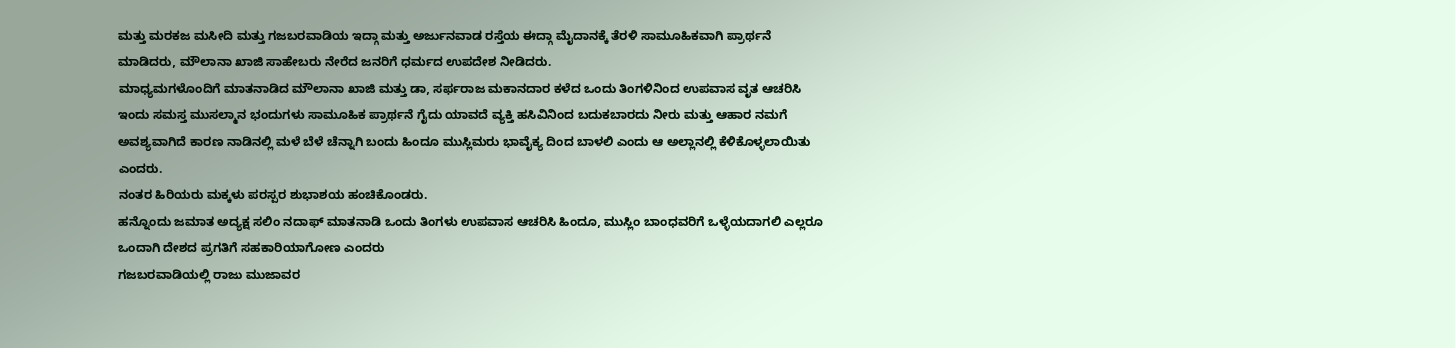ಮತ್ತು ಮರಕಜ ಮಸೀದಿ ಮತ್ತು ಗಜಬರವಾಡಿಯ ಇದ್ಗಾ ಮತ್ತು ಅರ್ಜುನವಾಡ ರಸ್ತೆಯ ಈದ್ಗಾ ಮೈದಾನಕ್ಕೆ ತೆರಳಿ ಸಾಮೂಹಿಕವಾಗಿ ಪ್ರಾರ್ಥನೆ ಮಾಡಿದರು, ಮೌಲಾನಾ ಖಾಜಿ ಸಾಹೇಬರು ನೇರೆದ ಜನರಿಗೆ ಧರ್ಮದ ಉಪದೇಶ ನೀಡಿದರು.
ಮಾಧ್ಯಮಗಳೊಂದಿಗೆ ಮಾತನಾಡಿದ ಮೌಲಾನಾ ಖಾಜಿ ಮತ್ತು ಡಾ, ಸರ್ಫರಾಜ ಮಕಾನದಾರ ಕಳೆದ ಒಂದು ತಿಂಗಳಿನಿಂದ ಉಪವಾಸ ವೃತ ಆಚರಿಸಿ ಇಂದು ಸಮಸ್ತ ಮುಸಲ್ಮಾನ ಭಂದುಗಳು ಸಾಮೂಹಿಕ ಪ್ರಾರ್ಥನೆ ಗೈದು ಯಾವದೆ ವ್ಯಕ್ತಿ ಹಸಿವಿನಿಂದ ಬದುಕಬಾರದು ನೀರು ಮತ್ತು ಆಹಾರ ನಮಗೆ ಅವಶ್ಯವಾಗಿದೆ ಕಾರಣ ನಾಡಿನಲ್ಲಿ ಮಳೆ ಬೆಳೆ ಚೆನ್ನಾಗಿ ಬಂದು ಹಿಂದೂ ಮುಸ್ಲಿಮರು ಭಾವೈಕ್ಯ ದಿಂದ ಬಾಳಲಿ ಎಂದು ಆ ಅಲ್ಲಾನಲ್ಲಿ ಕೆಳಿಕೊಳ್ಳಲಾಯಿತು ಎಂದರು.
ನಂತರ ಹಿರಿಯರು ಮಕ್ಕಳು ಪರಸ್ಪರ ಶುಭಾಶಯ ಹಂಚಿಕೊಂಡರು.
ಹನ್ನೊಂದು ಜಮಾತ ಅದ್ಯಕ್ಷ ಸಲಿಂ ನದಾಫ್ ಮಾತನಾಡಿ ಒಂದು ತಿಂಗಳು ಉಪವಾಸ ಆಚರಿಸಿ ಹಿಂದೂ, ಮುಸ್ಲಿಂ ಬಾಂಧವರಿಗೆ ಒಳ್ಳೆಯದಾಗಲಿ ಎಲ್ಲರೂ ಒಂದಾಗಿ ದೇಶದ ಪ್ರಗತಿಗೆ ಸಹಕಾರಿಯಾಗೋಣ ಎಂದರು
ಗಜಬರವಾಡಿಯಲ್ಲಿ ರಾಜು ಮುಜಾವರ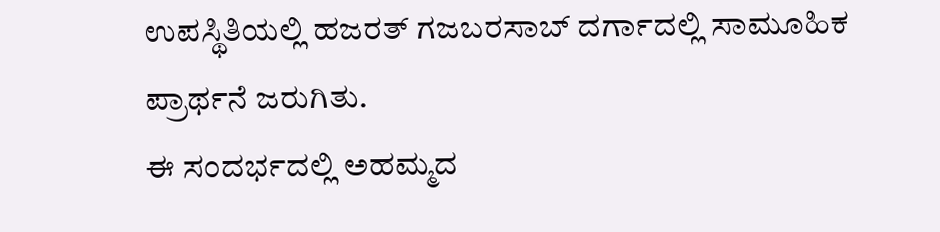ಉಪಸ್ಥಿತಿಯಲ್ಲಿ ಹಜರತ್ ಗಜಬರಸಾಬ್ ದರ್ಗಾದಲ್ಲಿ ಸಾಮೂಹಿಕ ಪ್ರಾರ್ಥನೆ ಜರುಗಿತು.
ಈ ಸಂದರ್ಭದಲ್ಲಿ ಅಹಮ್ಮದ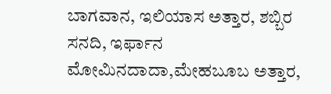ಬಾಗವಾನ, ಇಲಿಯಾಸ ಅತ್ತಾರ, ಶಬ್ಬಿರ ಸನದಿ, ಇರ್ಫಾನ ಮೋಮಿನದಾದಾ,ಮೇಹಬೂಬ ಅತ್ತಾರ,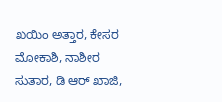ಖಯಿಂ ಅತ್ತಾರ, ಕೇಸರ ಮೋಕಾಶಿ, ನಾಶೀರ ಸುತಾರ, ಡಿ ಆರ್ ಖಾಜಿ,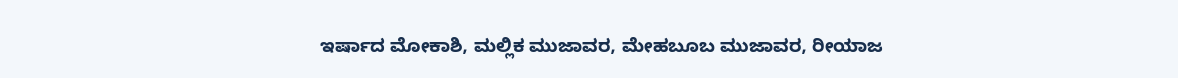ಇರ್ಷಾದ ಮೋಕಾಶಿ, ಮಲ್ಲಿಕ ಮುಜಾವರ, ಮೇಹಬೂಬ ಮುಜಾವರ, ರೀಯಾಜ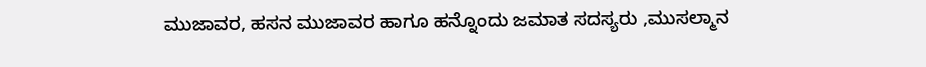ಮುಜಾವರ, ಹಸನ ಮುಜಾವರ ಹಾಗೂ ಹನ್ನೊಂದು ಜಮಾತ ಸದಸ್ಯರು ,ಮುಸಲ್ಮಾನ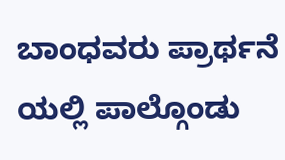ಬಾಂಧವರು ಪ್ರಾರ್ಥನೆ ಯಲ್ಲಿ ಪಾಲ್ಗೊಂಡು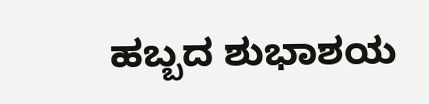ಹಬ್ಬದ ಶುಭಾಶಯ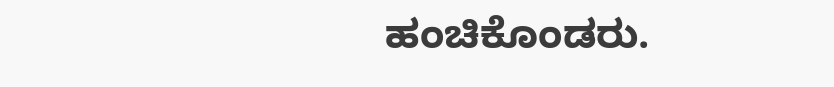ಹಂಚಿಕೊಂಡರು.